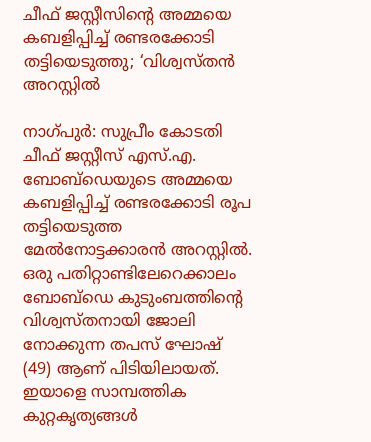ചീഫ് ജസ്റ്റീസിന്റെ അമ്മയെ കബളിപ്പിച്ച് രണ്ടരക്കോടി തട്ടിയെടുത്തു; ‘വിശ്വസ്തന്‍ അറസ്റ്റില്‍

നാഗ്പുര്‍: സുപ്രീം കോടതി ചീഫ് ജസ്റ്റീസ് എസ്.എ. ബോബ്‌ഡെയുടെ അമ്മയെ കബളിപ്പിച്ച് രണ്ടരക്കോടി രൂപ തട്ടിയെടുത്ത മേല്‍നോട്ടക്കാരന്‍ അറസ്റ്റില്‍. ഒരു പതിറ്റാണ്ടിലേറെക്കാലം ബോബ്‌ഡെ കുടുംബത്തിന്റെ വിശ്വസ്തനായി ജോലി നോക്കുന്ന തപസ് ഘോഷ് (49) ആണ് പിടിയിലായത്. ഇയാളെ സാമ്പത്തിക കുറ്റകൃത്യങ്ങള്‍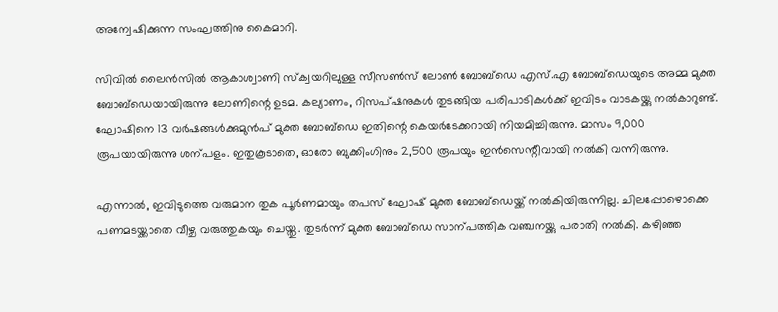അന്വേഷിക്കുന്ന സംഘത്തിനു കൈമാറി.

സിവില്‍ ലൈന്‍സില്‍ ആകാശ്വാണി സ്‌ക്വയറിലുള്ള സീസണ്‍സ് ലോണ്‍ ബോബ്‌ഡെ എസ്.എ ബോബ്‌ഡെയുടെ അമ്മ മുക്ത ബോബ്‌ഡെയായിരുന്നു ലോണിന്റെ ഉടമ. കല്യാണം, റിസപ്ഷനുകള്‍ തുടങ്ങിയ പരിപാടികള്‍ക്ക് ഇവിടം വാടകയ്ക്കു നല്‍കാറുണ്ട്. ഘോഷിനെ 13 വര്‍ഷങ്ങള്‍ക്കുമുന്‍പ് മുക്ത ബോബ്‌ഡെ ഇതിന്റെ കെയര്‍ടേക്കറായി നിയമിച്ചിരുന്നു. മാസം 9,000 രൂപയായിരുന്നു ശന്പളം. ഇതുകൂടാതെ, ഓരോ ബുക്കിംഗിനും 2,500 രൂപയും ഇന്‍സെന്റീവായി നല്‍കി വന്നിരുന്നു.

എന്നാല്‍, ഇവിടുത്തെ വരുമാന തുക പൂര്‍ണമായും തപസ് ഘോഷ് മുക്ത ബോബ്‌ഡെയ്ക്ക് നല്‍കിയിരുന്നില്ല. ചിലപ്പോഴൊക്കെ പണമടയ്ക്കാതെ വീഴ്ച വരുത്തുകയും ചെയ്തു. തുടര്‍ന്ന് മുക്ത ബോബ്‌ഡെ സാന്പത്തിക വഞ്ചനയ്ക്കു പരാതി നല്‍കി. കഴിഞ്ഞ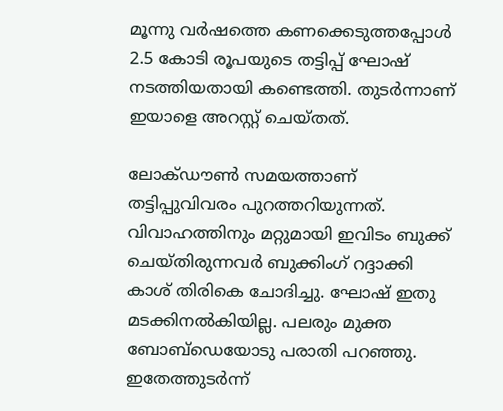മൂന്നു വര്‍ഷത്തെ കണക്കെടുത്തപ്പോള്‍ 2.5 കോടി രൂപയുടെ തട്ടിപ്പ് ഘോഷ് നടത്തിയതായി കണ്ടെത്തി. തുടര്‍ന്നാണ് ഇയാളെ അറസ്റ്റ് ചെയ്തത്.

ലോക്ഡൗണ്‍ സമയത്താണ് തട്ടിപ്പുവിവരം പുറത്തറിയുന്നത്. വിവാഹത്തിനും മറ്റുമായി ഇവിടം ബുക്ക് ചെയ്തിരുന്നവര്‍ ബുക്കിംഗ് റദ്ദാക്കി കാശ് തിരികെ ചോദിച്ചു. ഘോഷ് ഇതു മടക്കിനല്‍കിയില്ല. പലരും മുക്ത ബോബ്‌ഡെയോടു പരാതി പറഞ്ഞു. ഇതേത്തുടര്‍ന്ന്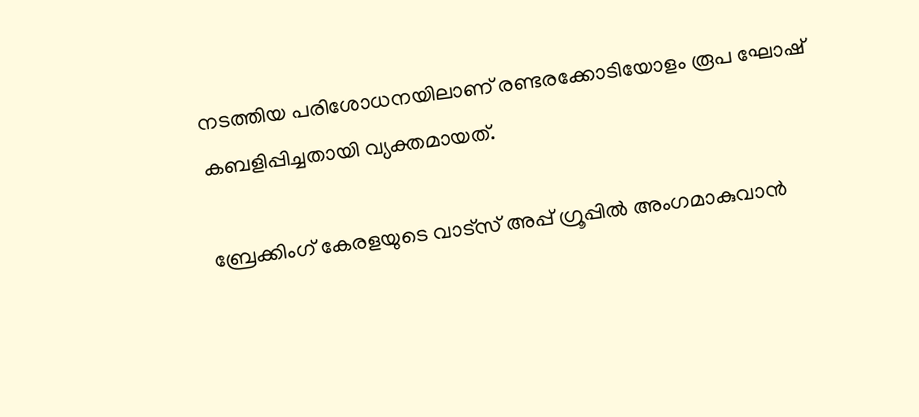നടത്തിയ പരിശോധനയിലാണ് രണ്ടരക്കോടിയോളം രൂപ ഘോഷ് കബളിപ്പിച്ചതായി വ്യക്തമായത്.

ബ്രേക്കിംഗ് കേരളയുടെ വാട്സ് അപ്പ് ഗ്രൂപ്പിൽ അംഗമാകുവാൻ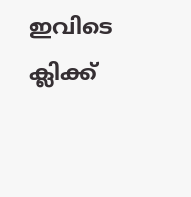ഇവിടെ ക്ലിക്ക്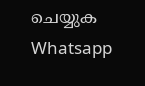ചെയ്യുക Whatsapp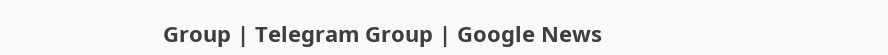Group | Telegram Group | Google News